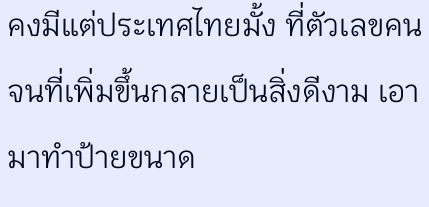คงมีแต่ประเทศไทยมั้ง ที่ตัวเลขคนจนที่เพิ่มขึ้นกลายเป็นสิ่งดีงาม เอามาทำป้ายขนาด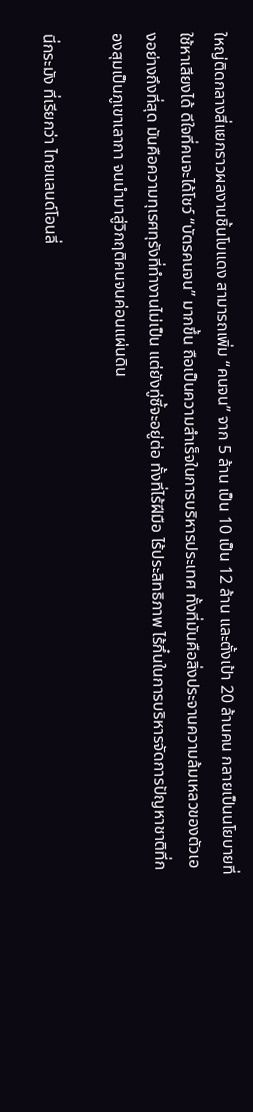ใหญ่ติดกลางสี่แยกราวผลงานชิ้นโบแดง สามารถเพิ่ม “คนจน” จาก 5 ล้าน เป็น 10 เป็น 12 ล้าน และตั้งเป้า 20 ล้านคน กลายเป็นนโยบายที่ใช้หาเสียงได้ ดีใจที่คนจะได้โชว์ “บัตรคนจน” มากขึ้น ถือเป็นความสำเร็จในการบริหารประเทศ ทั้งที่มันคือสิ่งประจานความล้มเหลวของตัวเองอย่างถึงที่สุด มันคือความทุเรศทุรังที่ทำงานไม่เป็น แต่ยังทู่ซี้จะอยู่ต่อ ทั้งที่ไร้ฝีมือ ไร้ประสิทธิภาพ ไร้กึ๋นในการบริหารจัดการปัญหาชาติที่กองสุมเป็นภูเขาเลากา จนนำมาสู่วิกฤติคนจนค่อนแผ่นดิน

นี่กระมัง ที่เรียกว่า ไทยแลนด์โอนลี่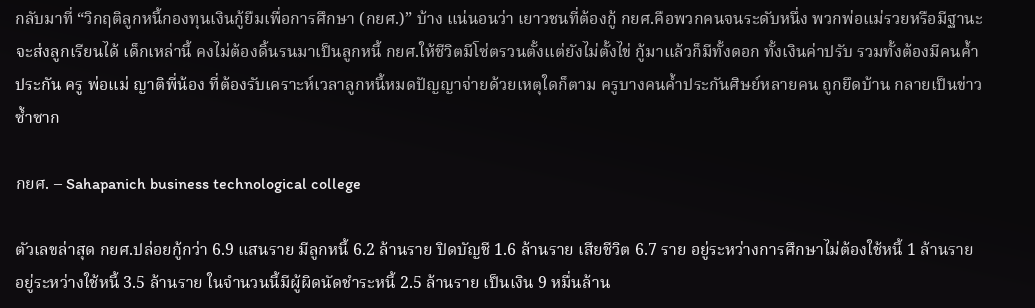กลับมาที่ “วิกฤติลูกหนี้กองทุนเงินกู้ยืมเพื่อการศึกษา (กยศ.)” บ้าง แน่นอนว่า เยาวชนที่ต้องกู้ กยศ.คือพวกคนจนระดับหนึ่ง พวกพ่อแม่รวยหรือมีฐานะจะส่งลูกเรียนได้ เด็กเหล่านี้ คงไม่ต้องดิ้นรนมาเป็นลูกหนี้ กยศ.ให้ชีวิตมีโซ่ตรวนตั้งแต่ยังไม่ตั้งไข่ กู้มาแล้วก็มีทั้งดอก ทั้งเงินค่าปรับ รวมทั้งต้องมีคนค้ำประกัน ครู พ่อแม่ ญาติพี่น้อง ที่ต้องรับเคราะห์เวลาลูกหนี้หมดปัญญาจ่ายด้วยเหตุใดก็ตาม ครูบางคนค้ำประกันศิษย์หลายคน ถูกยึดบ้าน กลายเป็นข่าวซ้ำซาก

กยศ. – Sahapanich business technological college

ตัวเลขล่าสุด กยศ.ปล่อยกู้กว่า 6.9 แสนราย มีลูกหนี้ 6.2 ล้านราย ปิดบัญชี 1.6 ล้านราย เสียชีวิต 6.7 ราย อยู่ระหว่างการศึกษาไม่ต้องใช้หนี้ 1 ล้านราย อยู่ระหว่างใช้หนี้ 3.5 ล้านราย ในจำนวนนี้มีผู้ผิดนัดชำระหนี้ 2.5 ล้านราย เป็นเงิน 9 หมื่นล้าน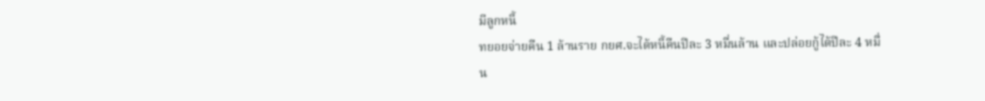มีลูกหนี้
ทยอยจ่ายคืน 1 ล้านราย กยศ.จะได้หนี้คืนปีละ 3 หมื่นล้าน และปล่อยกู้ได้ปีละ 4 หมื่น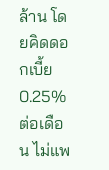ล้าน โดยคิดดอกเบี้ย 0.25% ต่อเดือน ไม่แพ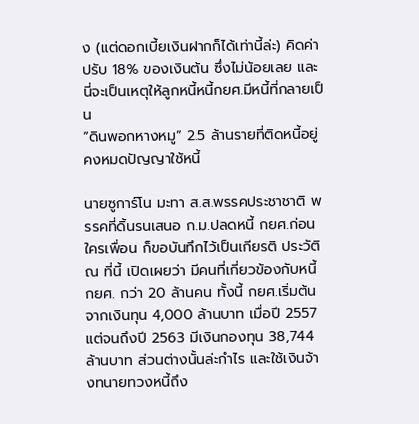ง (แต่ดอกเบี้ยเงินฝากก็ได้เท่านี้ล่ะ) คิดค่าปรับ 18% ของเงินต้น ซึ่งไม่น้อยเลย และนี่จะเป็นเหตุให้ลูกหนี้หนี้กยศ.มีหนี้ที่กลายเป็น
“ดินพอกหางหมู” 2.5 ล้านรายที่ติดหนี้อยู่ คงหมดปัญญาใช้หนี้

นายซูการ์โน มะทา ส.ส.พรรคประชาชาติ พรรคที่ดิ้นรนเสนอ ก.ม.ปลดหนี้ กยศ.ก่อนใครเพื่อน ก็ขอบันทึกไว้เป็นเกียรติ ประวัติ ณ ที่นี้ เปิดเผยว่า มีคนที่เกี่ยวข้องกับหนี้ กยศ. กว่า 20 ล้านคน ทั้งนี้ กยศ.เริ่มต้นจากเงินทุน 4,000 ล้านบาท เมื่อปี 2557 แต่จนถึงปี 2563 มีเงินกองทุน 38,744 ล้านบาท ส่วนต่างนั้นล่ะกำไร และใช้เงินจ้างทนายทวงหนี้ถึง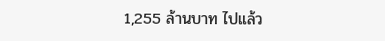1,255 ล้านบาท ไปแล้ว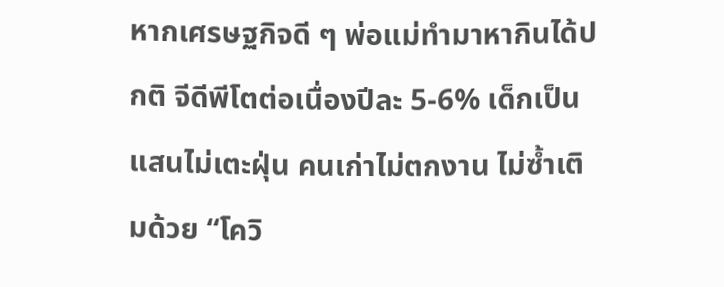หากเศรษฐกิจดี ๆ พ่อแม่ทำมาหากินได้ปกติ จีดีพีโตต่อเนื่องปีละ 5-6% เด็กเป็นแสนไม่เตะฝุ่น คนเก่าไม่ตกงาน ไม่ซ้ำเติมด้วย “โควิ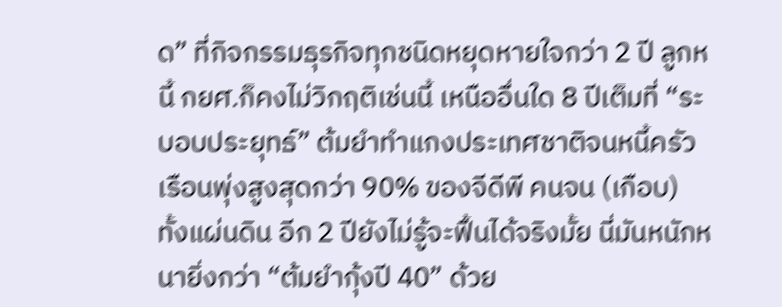ด” ที่กิจกรรมธุรกิจทุกชนิดหยุดหายใจกว่า 2 ปี ลูกหนี้ กยศ.ก็คงไม่วิกฤติเช่นนี้ เหนืออื่นใด 8 ปีเต็มที่ “ระบอบประยุทธ์” ต้มยำทำแกงประเทศชาติจนหนี้ครัวเรือนพุ่งสูงสุดกว่า 90% ของจีดีพี คนจน (เกือบ) ทั้งแผ่นดิน อีก 2 ปียังไม่รู้จะฟื้นได้จริงมั้ย นี่มันหนักหนายิ่งกว่า “ต้มยำกุ้งปี 40” ด้วย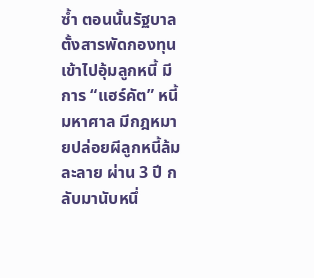ซ้ำ ตอนนั้นรัฐบาลตั้งสารพัดกองทุนเข้าไปอุ้มลูกหนี้ มีการ “แฮร์คัต” หนี้มหาศาล มีกฎหมายปล่อยผีลูกหนี้ล้มละลาย ผ่าน 3 ปี กลับมานับหนึ่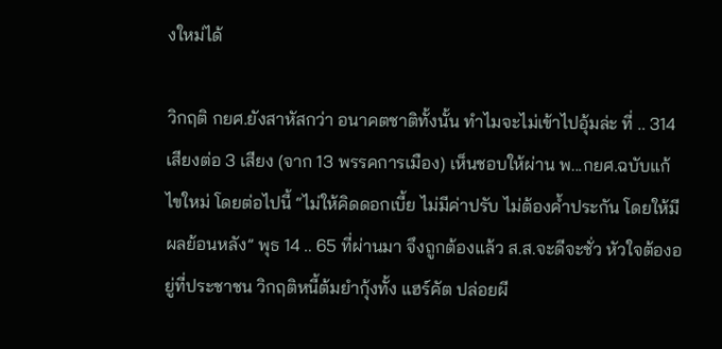งใหม่ได้

วิกฤติ กยศ.ยังสาหัสกว่า อนาคตชาติทั้งนั้น ทำไมจะไม่เข้าไปอุ้มล่ะ ที่ .. 314 เสียงต่อ 3 เสียง (จาก 13 พรรคการเมือง) เห็นชอบให้ผ่าน พ...กยศ.ฉบับแก้ไขใหม่ โดยต่อไปนี้ “ไม่ให้คิดดอกเบี้ย ไม่มีค่าปรับ ไม่ต้องค้ำประกัน โดยให้มีผลย้อนหลัง” พุธ 14 .. 65 ที่ผ่านมา จึงถูกต้องแล้ว ส.ส.จะดีจะชั่ว หัวใจต้องอยู่ที่ประชาชน วิกฤติหนี้ต้มยำกุ้งทั้ง แฮร์คัต ปล่อยผี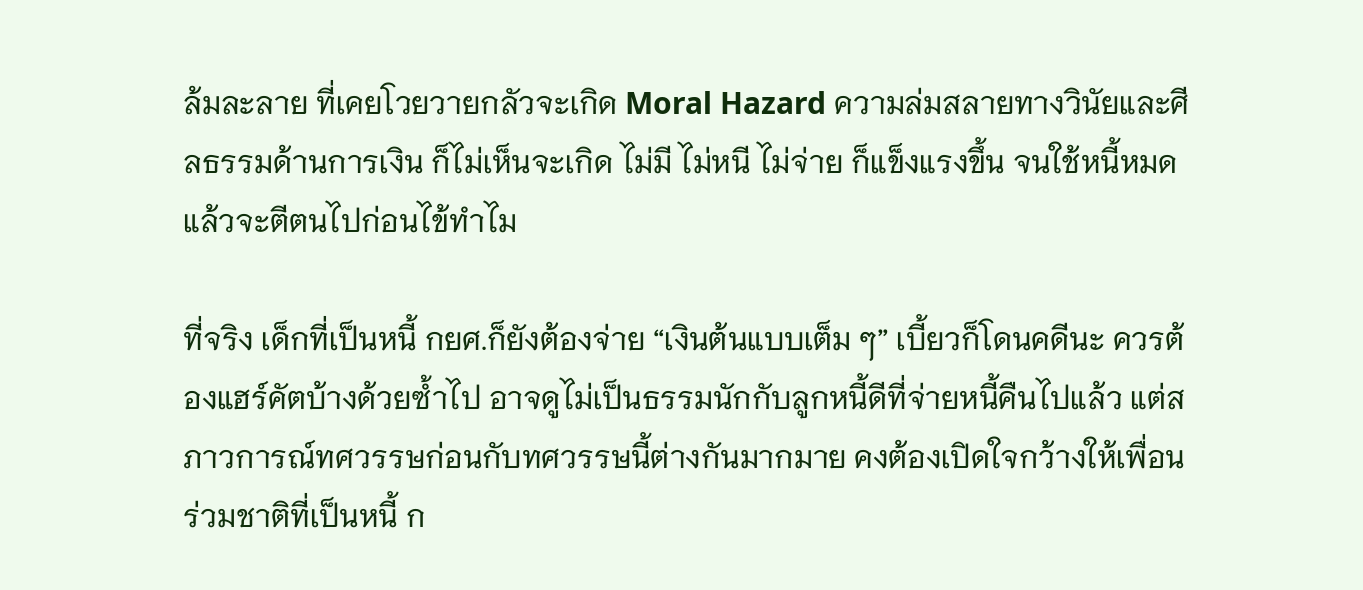ล้มละลาย ที่เคยโวยวายกลัวจะเกิด Moral Hazard ความล่มสลายทางวินัยและศีลธรรมด้านการเงิน ก็ไม่เห็นจะเกิด ไม่มี ไม่หนี ไม่จ่าย ก็แข็งแรงขึ้น จนใช้หนี้หมด แล้วจะตีตนไปก่อนไข้ทำไม

ที่จริง เด็กที่เป็นหนี้ กยศ.ก็ยังต้องจ่าย “เงินต้นแบบเต็ม ๆ” เบี้ยวก็โดนคดีนะ ควรต้องแฮร์คัตบ้างด้วยซ้ำไป อาจดูไม่เป็นธรรมนักกับลูกหนี้ดีที่จ่ายหนี้คืนไปแล้ว แต่สภาวการณ์ทศวรรษก่อนกับทศวรรษนี้ต่างกันมากมาย คงต้องเปิดใจกว้างให้เพื่อนร่วมชาติที่เป็นหนี้ ก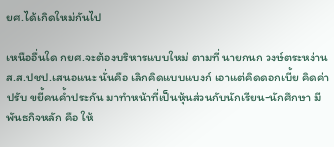ยศ.ได้เกิดใหม่กันไป

เหนืออื่นใด กยศ.จะต้องบริหารแบบใหม่ ตามที่ นายกนก วงษ์ตระหง่าน ส.ส.ปชป.เสนอแนะ นั่นคือ เลิกคิดแบบแบงก์ เอาแต่คิดดอกเบี้ย คิดค่าปรับ ขยี้คนค้ำประกัน มาทำหน้าที่เป็นหุ้นส่วนกับนักเรียน-นักศึกษา มีพันธกิจหลัก คือ ให้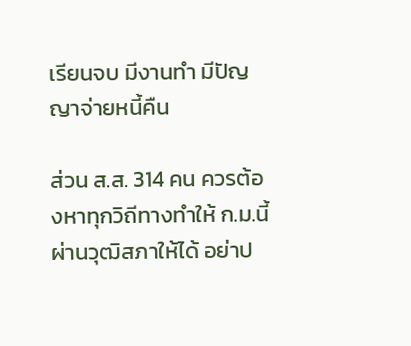เรียนจบ มีงานทำ มีปัญญาจ่ายหนี้คืน

ส่วน ส.ส. 314 คน ควรต้องหาทุกวิถีทางทำให้ ก.ม.นี้ผ่านวุฒิสภาให้ได้ อย่าป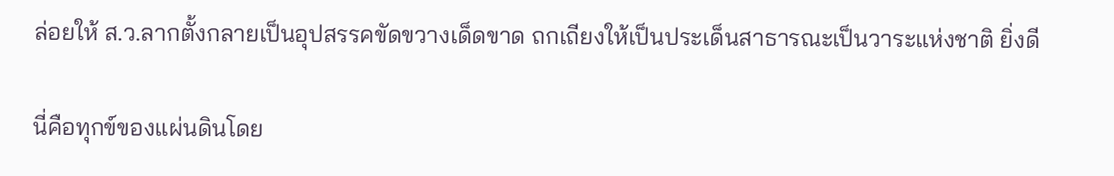ล่อยให้ ส.ว.ลากตั้งกลายเป็นอุปสรรคขัดขวางเด็ดขาด ถกเถียงให้เป็นประเด็นสาธารณะเป็นวาระแห่งชาติ ยิ่งดี

นี่คือทุกข์ของแผ่นดินโดย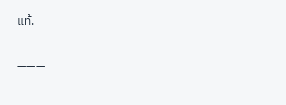แท้.

———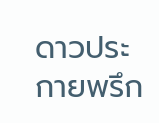ดาวประกายพรึก